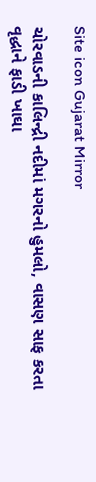Site icon Gujarat Mirror

ચોરવાડની કાલિન્દ્રી નદીમાં મગરનો હુમલો, વાસણ સાફ કરતા વૃદ્ધાને ફાડી ખાઘા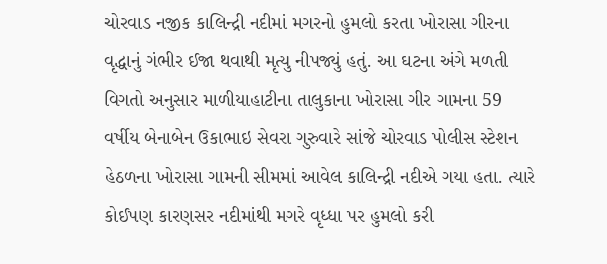ચોરવાડ નજીક કાલિન્દ્રી નદીમાં મગરનો હુમલો કરતા ખોરાસા ગીરના વૃદ્ધાનું ગંભીર ઈજા થવાથી મૃત્યુ નીપજ્યું હતું. આ ઘટના અંગે મળતી વિગતો અનુસાર માળીયાહાટીના તાલુકાના ખોરાસા ગીર ગામના 59 વર્ષીય બેનાબેન ઉકાભાઇ સેવરા ગુરુવારે સાંજે ચોરવાડ પોલીસ સ્ટેશન હેઠળના ખોરાસા ગામની સીમમાં આવેલ કાલિન્દ્રી નદીએ ગયા હતા. ત્યારે કોઈપણ કારણસર નદીમાંથી મગરે વૃધ્ધા પર હુમલો કરી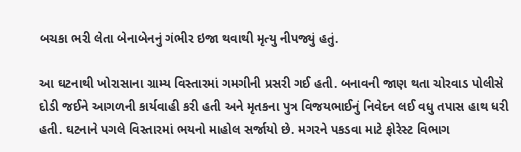બચકા ભરી લેતા બેનાબેનનું ગંભીર ઇજા થવાથી મૃત્યુ નીપજ્યું હતું.

આ ઘટનાથી ખોરાસાના ગ્રામ્ય વિસ્તારમાં ગમગીની પ્રસરી ગઈ હતી. બનાવની જાણ થતા ચોરવાડ પોલીસે દોડી જઈને આગળની કાર્યવાહી કરી હતી અને મૃતકના પુત્ર વિજયભાઈનું નિવેદન લઈ વધુ તપાસ હાથ ધરી હતી. ઘટનાને પગલે વિસ્તારમાં ભયનો માહોલ સર્જાયો છે. મગરને પકડવા માટે ફોરેસ્ટ વિભાગ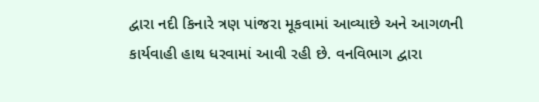દ્વારા નદી કિનારે ત્રણ પાંજરા મૂકવામાં આવ્યાછે અને આગળની કાર્યવાહી હાથ ધરવામાં આવી રહી છે. વનવિભાગ દ્વારા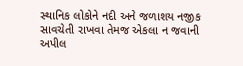સ્થાનિક લોકોને નદી અને જળાશય નજીક સાવચેતી રાખવા તેમજ એકલા ન જવાની અપીલ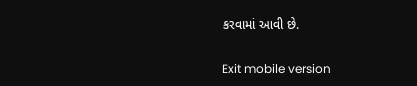કરવામાં આવી છે.

Exit mobile version